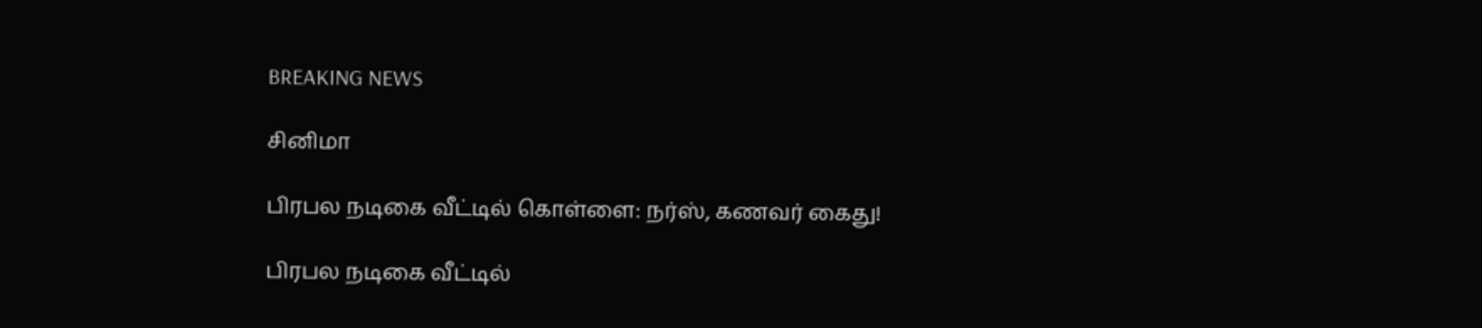BREAKING NEWS

சினிமா

பிரபல நடிகை வீட்டில் கொள்ளை: நர்ஸ், கணவர் கைது!

பிரபல நடிகை வீட்டில்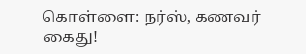கொள்ளை: நர்ஸ், கணவர் கைது!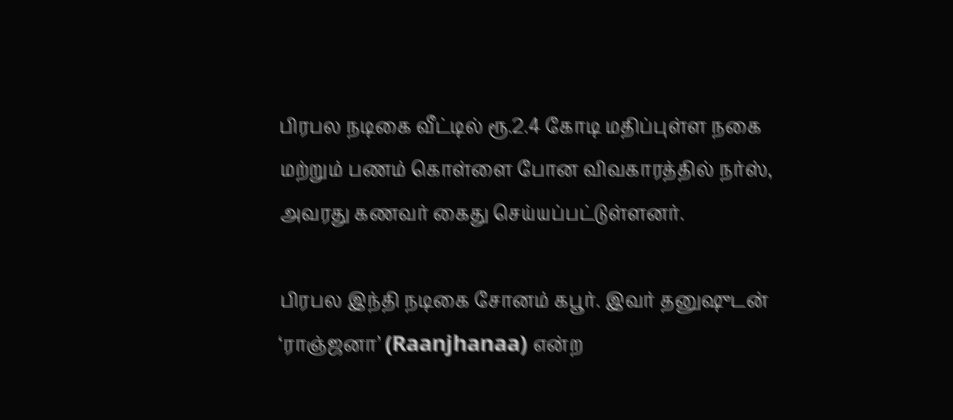பிரபல நடிகை வீட்டில் ரூ.2.4 கோடி மதிப்புள்ள நகை மற்றும் பணம் கொள்ளை போன விவகாரத்தில் நர்ஸ், அவரது கணவர் கைது செய்யப்பட்டுள்ளனர்.

பிரபல இந்தி நடிகை சோனம் கபூர். இவர் தனுஷுடன் ‘ராஞ்ஜனா’ (Raanjhanaa) என்ற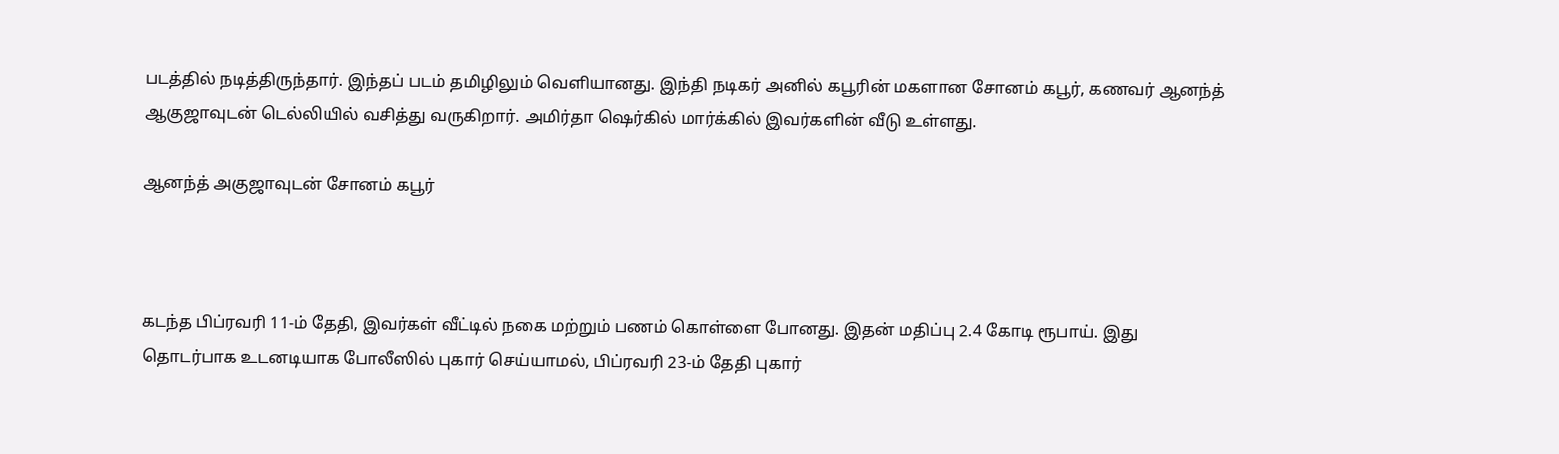படத்தில் நடித்திருந்தார். இந்தப் படம் தமிழிலும் வெளியானது. இந்தி நடிகர் அனில் கபூரின் மகளான சோனம் கபூர், கணவர் ஆனந்த் ஆகுஜாவுடன் டெல்லியில் வசித்து வருகிறார். அமிர்தா ஷெர்கில் மார்க்கில் இவர்களின் வீடு உள்ளது.

ஆனந்த் அகுஜாவுடன் சோனம் கபூர்



கடந்த பிப்ரவரி 11-ம் தேதி, இவர்கள் வீட்டில் நகை மற்றும் பணம் கொள்ளை போனது. இதன் மதிப்பு 2.4 கோடி ரூபாய். இது தொடர்பாக உடனடியாக போலீஸில் புகார் செய்யாமல், பிப்ரவரி 23-ம் தேதி புகார்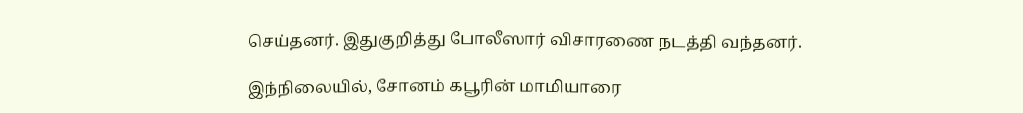செய்தனர். இதுகுறித்து போலீஸார் விசாரணை நடத்தி வந்தனர்.

இந்நிலையில், சோனம் கபூரின் மாமியாரை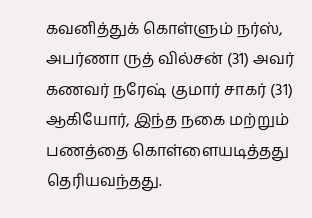கவனித்துக் கொள்ளும் நர்ஸ், அபர்ணா ருத் வில்சன் (31) அவர் கணவர் நரேஷ் குமார் சாகர் (31) ஆகியோர், இந்த நகை மற்றும் பணத்தை கொள்ளையடித்தது தெரியவந்தது.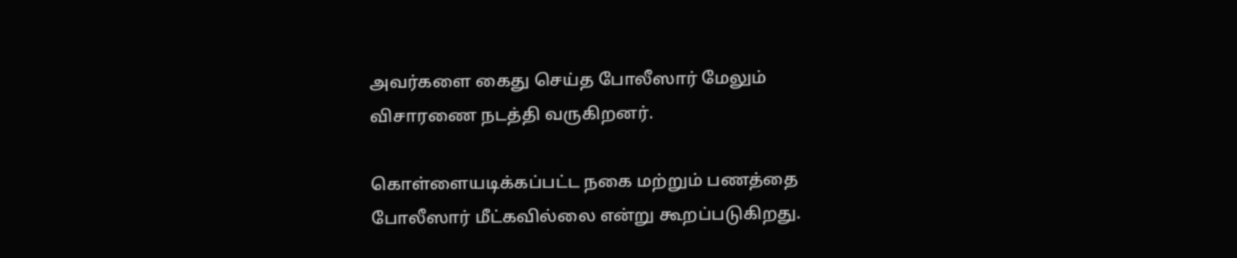அவர்களை கைது செய்த போலீஸார் மேலும் விசாரணை நடத்தி வருகிறனர்.

கொள்ளையடிக்கப்பட்ட நகை மற்றும் பணத்தை போலீஸார் மீட்கவில்லை என்று கூறப்படுகிறது.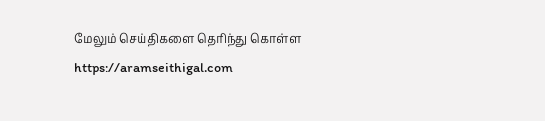மேலும் செய்திகளை தெரிந்து கொள்ள https://aramseithigal.com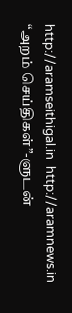http://aramseithigal.in  http://aramnews.in “அறம் செய்திகள்”-ளுடன்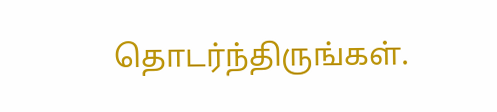தொடர்ந்திருங்கள்.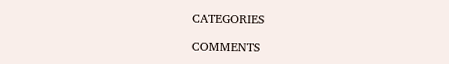CATEGORIES

COMMENTS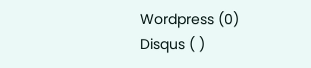Wordpress (0)
Disqus ( )